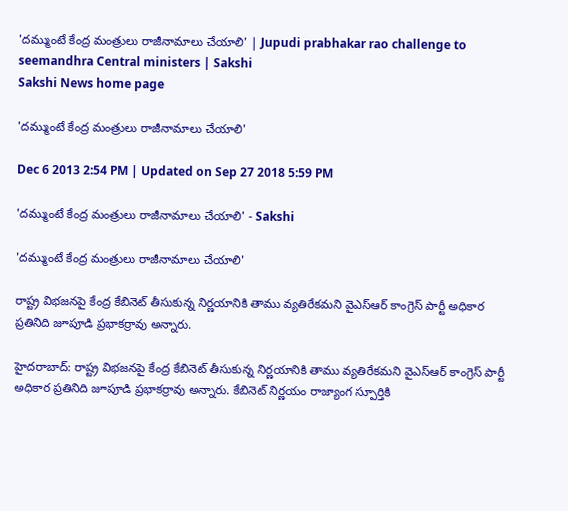'దమ్ముంటే కేంద్ర మంత్రులు రాజీనామాలు చేయాలి' | Jupudi prabhakar rao challenge to seemandhra Central ministers | Sakshi
Sakshi News home page

'దమ్ముంటే కేంద్ర మంత్రులు రాజీనామాలు చేయాలి'

Dec 6 2013 2:54 PM | Updated on Sep 27 2018 5:59 PM

'దమ్ముంటే కేంద్ర మంత్రులు రాజీనామాలు చేయాలి' - Sakshi

'దమ్ముంటే కేంద్ర మంత్రులు రాజీనామాలు చేయాలి'

రాష్ట్ర విభజనపై కేంద్ర కేబినెట్ తీసుకున్న నిర్ణయానికి తాము వ్యతిరేకమని వైఎస్ఆర్ కాంగ్రెస్ పార్టీ అధికార ప్రతినిది జూపూడి ప్రభాకర్రావు అన్నారు.

హైదరాబాద్: రాష్ట్ర విభజనపై కేంద్ర కేబినెట్ తీసుకున్న నిర్ణయానికి తాము వ్యతిరేకమని వైఎస్ఆర్ కాంగ్రెస్ పార్టీ అధికార ప్రతినిది జూపూడి ప్రభాకర్రావు అన్నారు. కేబినెట్ నిర్ణయం రాజ్యాంగ స్పూర్తికి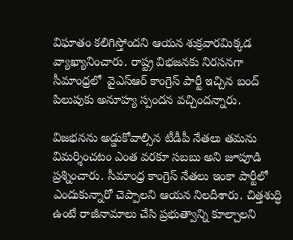విఘాతం కలిగిస్తోందని ఆయన శుక్రవారమిక్కడ వ్యాఖ్యానించారు. రాష్ట్ర విభజనకు నిరసనగా సీమాంధ్రలో  వైఎస్ఆర్ కాంగ్రెస్ పార్టీ ఇచ్చిన బంద్ పిలుపుకు అనూహ్య స్పందన వచ్చిందన్నారు.

విజభనను అడ్డుకోవాల్సిన టీడీపీ నేతలు తమను విమర్శించటం ఎంత వరకూ సబబు అని జూపూడి ప్రశ్నించారు. సీమాంధ్ర కాంగ్రెస్ నేతలు ఇంకా పార్టీలో ఎందుకున్నారో చెప్పాలని ఆయన నిలదీశారు. చిత్తశుద్ధి ఉంటే రాజీనామాలు చేసి ప్రభుత్వాన్ని కూల్చాలని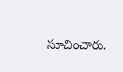సూచించారు.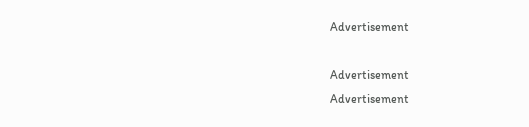Advertisement

Advertisement
Advertisement